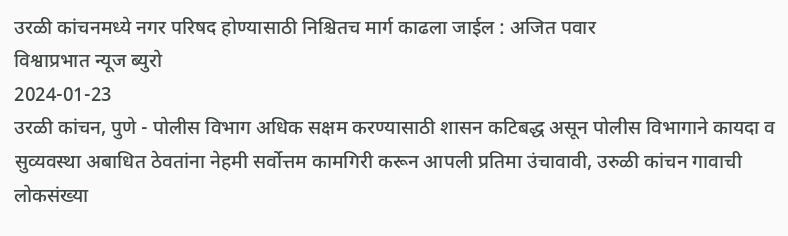उरळी कांचनमध्ये नगर परिषद होण्यासाठी निश्चितच मार्ग काढला जाईल : अजित पवार
विश्वाप्रभात न्यूज ब्युरो
2024-01-23
उरळी कांचन, पुणे - पोलीस विभाग अधिक सक्षम करण्यासाठी शासन कटिबद्ध असून पोलीस विभागाने कायदा व सुव्यवस्था अबाधित ठेवतांना नेहमी सर्वोत्तम कामगिरी करून आपली प्रतिमा उंचावावी, उरुळी कांचन गावाची लोकसंख्या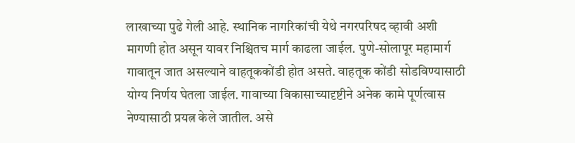लाखाच्या पुढे गेली आहे. स्थानिक नागरिकांची येथे नगरपरिषद व्हावी अशी मागणी होत असून यावर निश्चितच मार्ग काढला जाईल. पुणे-सोलापूर महामार्ग गावातून जात असल्याने वाहतूककोंडी होत असते. वाहतूक कोंडी सोडविण्यासाठी योग्य निर्णय घेतला जाईल. गावाच्या विकासाच्यादृष्टीने अनेक कामे पूर्णत्वास नेण्यासाठी प्रयत्न केले जातील. असे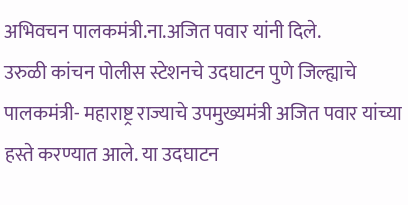अभिवचन पालकमंत्री.ना.अजित पवार यांनी दिले.
उरुळी कांचन पोलीस स्टेशनचे उदघाटन पुणे जिल्ह्याचे पालकमंत्री- महाराष्ट्र राज्याचे उपमुख्यमंत्री अजित पवार यांच्या हस्ते करण्यात आले. या उदघाटन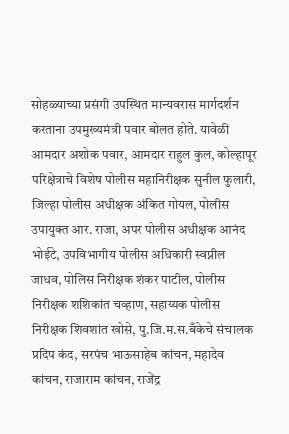सोहळ्याच्या प्रसंगी उपस्थित मान्यवरास मार्गदर्शन करताना उपमुख्यमंत्री पवार बोलत होते. यावेळी आमदार अशोक पवार, आमदार राहुल कुल, कोल्हापूर परिक्षेत्राचे विशेष पोलीस महानिरीक्षक सुनील फुलारी, जिल्हा पोलीस अधीक्षक अंकित गोयल, पोलीस उपायुक्त आर. राजा, अपर पोलीस अधीक्षक आनंद भोईटे, उपविभागीय पोलीस अधिकारी स्वप्नील जाधव, पोलिस निरीक्षक शंकर पाटील, पोलीस निरीक्षक शशिकांत चव्हाण, सहाय्यक पोलीस निरीक्षक शिवशांत खोसे, पु.जि.म.स.बँकेचे संचालक प्रदिप कंद, सरपंच भाऊसाहेब कांचन, महादेव कांचन, राजाराम कांचन, राजेंद्र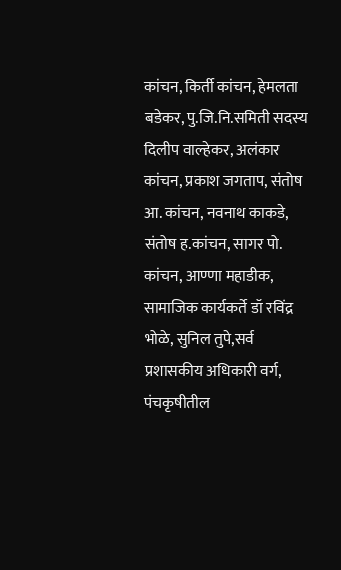कांचन, किर्ती कांचन, हेमलता बडेकर, पु.जि.नि.समिती सदस्य दिलीप वाल्हेकर, अलंकार कांचन, प्रकाश जगताप, संतोष आ. कांचन, नवनाथ काकडे, संतोष ह.कांचन, सागर पो. कांचन, आण्णा महाडीक, सामाजिक कार्यकर्ते डॉ रविंद्र भोळे, सुनिल तुपे,सर्व प्रशासकीय अधिकारी वर्ग, पंचकृषीतील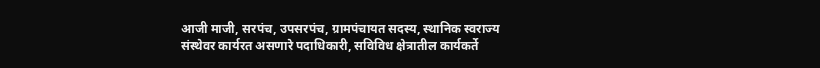आजी माजी, सरपंच, उपसरपंच, ग्रामपंचायत सदस्य, स्थानिक स्वराज्य संस्थेवर कार्यरत असणारे पदाधिकारी, सविविध क्षेत्रातील कार्यकर्ते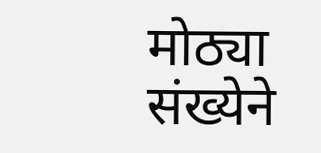मोठ्या संख्येने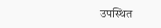उपस्थित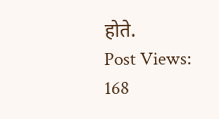होते.
Post Views: 168